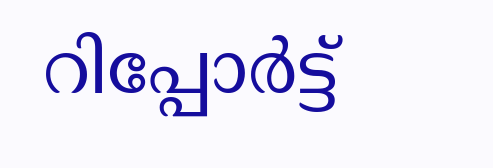റിപ്പോര്‍ട്ട്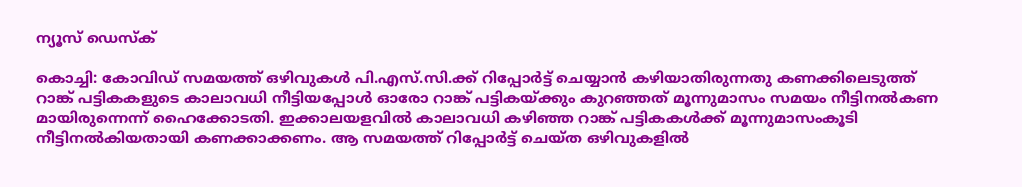ന്യൂസ് ഡെസ്ക്

കൊച്ചി: കോവിഡ് സമയത്ത് ഒഴിവുകൾ പി.എസ്.സി.ക്ക് റിപ്പോർട്ട് ചെയ്യാൻ കഴിയാതിരുന്നതു കണക്കിലെടുത്ത് റാങ്ക് പട്ടികകളുടെ കാലാവധി നീട്ടിയപ്പോൾ ഓരോ റാങ്ക് പട്ടികയ്ക്കും കുറഞ്ഞത് മൂന്നുമാസം സമയം നീട്ടിനൽകണ മായിരുന്നെന്ന് ഹൈക്കോടതി. ഇക്കാലയളവിൽ കാലാവധി കഴിഞ്ഞ റാങ്ക് പട്ടികകൾക്ക് മൂന്നുമാസംകൂടി നീട്ടിനൽകിയതായി കണക്കാക്കണം. ആ സമയത്ത് റിപ്പോർട്ട് ചെയ്ത ഒഴിവുകളിൽ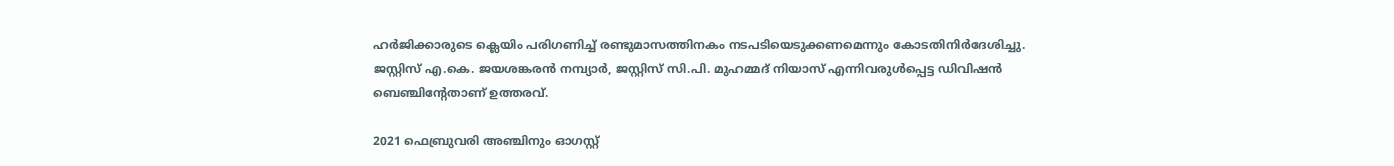ഹർജിക്കാരുടെ ക്ലെയിം പരിഗണിച്ച് രണ്ടുമാസത്തിനകം നടപടിയെടുക്കണമെന്നും കോടതിനിർദേശിച്ചു. ജസ്റ്റിസ് എ.കെ. ജയശങ്കരൻ നമ്പ്യാർ, ജസ്റ്റിസ് സി.പി. മുഹമ്മദ് നിയാസ് എന്നിവരുൾപ്പെട്ട ഡിവിഷൻ ബെഞ്ചിന്റേതാണ് ഉത്തരവ്.

2021 ഫെബ്രുവരി അഞ്ചിനും ഓഗസ്റ്റ്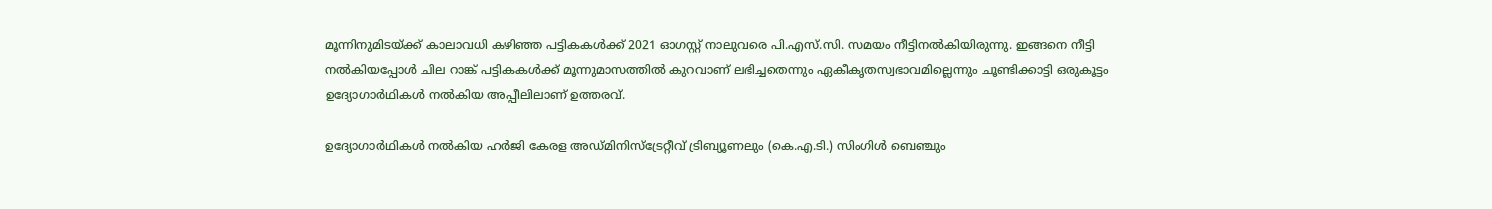മൂന്നിനുമിടയ്ക്ക് കാലാവധി കഴിഞ്ഞ പട്ടികകൾക്ക് 2021 ഓഗസ്റ്റ് നാലുവരെ പി.എസ്.സി. സമയം നീട്ടിനൽകിയിരുന്നു. ഇങ്ങനെ നീട്ടി നൽകിയപ്പോൾ ചില റാങ്ക് പട്ടികകൾക്ക് മൂന്നുമാസത്തിൽ കുറവാണ് ലഭിച്ചതെന്നും ഏകീകൃതസ്വഭാവമില്ലെന്നും ചൂണ്ടിക്കാട്ടി ഒരുകൂട്ടം ഉദ്യോഗാർഥികൾ നൽകിയ അപ്പീലിലാണ് ഉത്തരവ്.

ഉദ്യോഗാർഥികൾ നൽകിയ ഹർജി കേരള അഡ്മിനിസ്‌ട്രേറ്റീവ് ട്രിബ്യൂണലും (കെ.എ.ടി.) സിംഗിൾ ബെഞ്ചും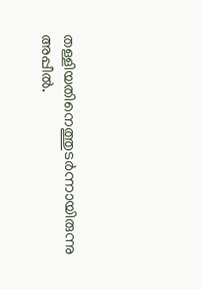തള്ളിയതിനെത്തുടർന്നായിരുന്നു അപ്പീൽ.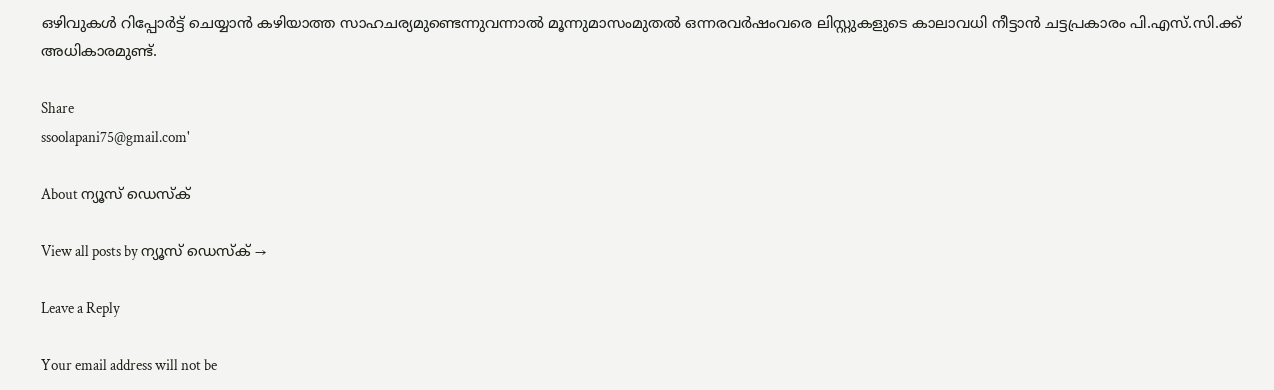ഒഴിവുകൾ റിപ്പോർട്ട് ചെയ്യാൻ കഴിയാത്ത സാഹചര്യമുണ്ടെന്നുവന്നാൽ മൂന്നുമാസംമുതൽ ഒന്നരവർഷംവരെ ലിസ്റ്റുകളുടെ കാലാവധി നീട്ടാൻ ചട്ടപ്രകാരം പി.എസ്.സി.ക്ക് അധികാരമുണ്ട്.

Share
ssoolapani75@gmail.com'

About ന്യൂസ് ഡെസ്ക്

View all posts by ന്യൂസ് ഡെസ്ക് →

Leave a Reply

Your email address will not be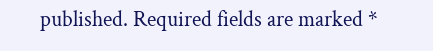published. Required fields are marked *